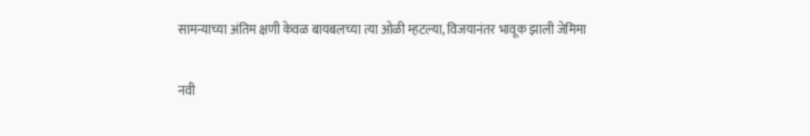सामन्याच्या अंतिम क्षणी केवळ बायबलच्या त्या ओळी म्हटल्या, विजयानंतर भावूक झाली जेमिमा

नवी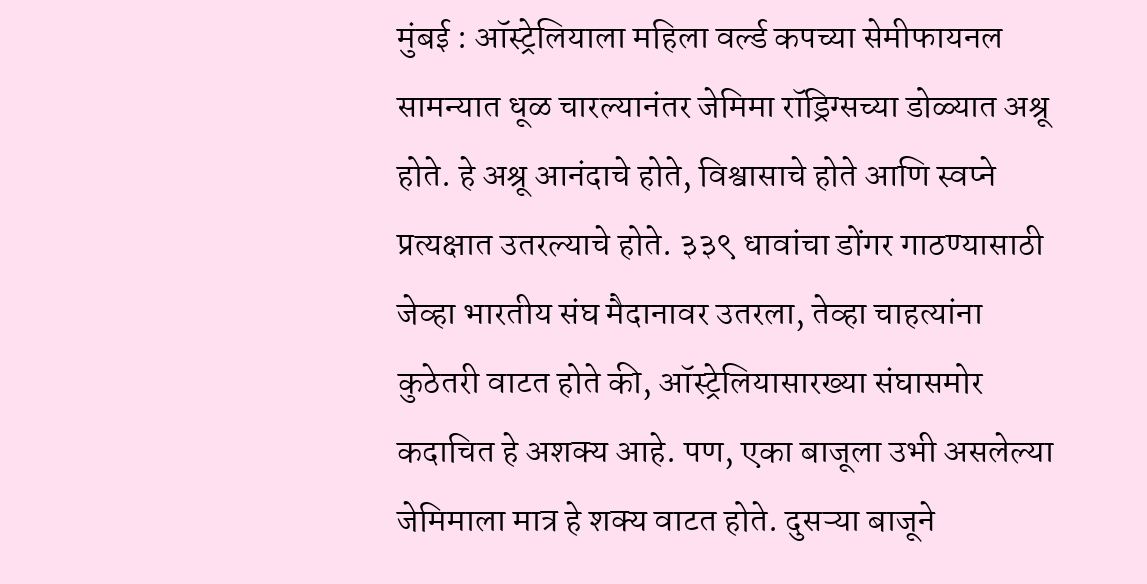मुंबई : ऑस्ट्रेलियाला महिला वर्ल्ड कपच्या सेमीफायनल सामन्यात धूळ चारल्यानंतर जेमिमा रॉड्रिग्सच्या डोळ्यात अश्रू होते. हे अश्रू आनंदाचे होते, विश्वासाचे होते आणि स्वप्ने प्रत्यक्षात उतरल्याचे होते. ३३९ धावांचा डोंगर गाठण्यासाठी जेव्हा भारतीय संघ मैदानावर उतरला, तेव्हा चाहत्यांना कुठेतरी वाटत होते की, ऑस्ट्रेलियासारख्या संघासमोर कदाचित हे अशक्य आहे. पण, एका बाजूला उभी असलेल्या जेमिमाला मात्र हे शक्य वाटत होते. दुसऱ्या बाजूने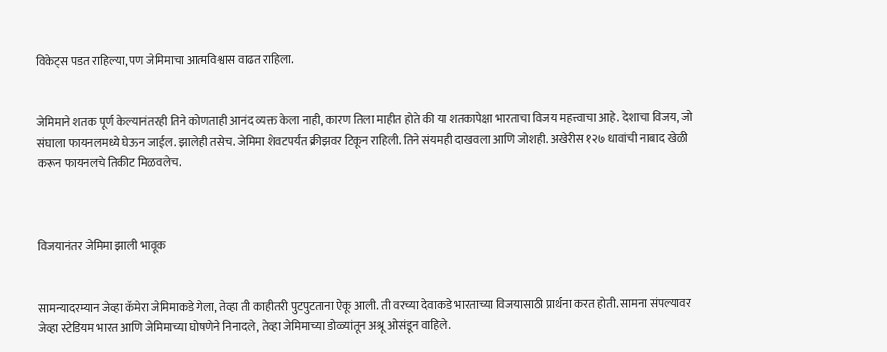विकेट्स पडत राहिल्या, पण जेमिमाचा आत्मविश्वास वाढत राहिला.


जेमिमाने शतक पूर्ण केल्यानंतरही तिने कोणताही आनंद व्यक्त केला नाही, कारण तिला माहीत होते की या शतकापेक्षा भारताचा विजय महत्त्वाचा आहे. देशाचा विजय, जो संघाला फायनलमध्ये घेऊन जाईल. झालेही तसेच. जेमिमा शेवटपर्यंत क्रीझवर टिकून राहिली. तिने संयमही दाखवला आणि जोशही. अखेरीस १२७ धावांची नाबाद खेळी करून फायनलचे तिकीट मिळवलेच.



विजयानंतर जेमिमा झाली भावूक


सामन्यादरम्यान जेव्हा कॅमेरा जेमिमाकडे गेला, तेव्हा ती काहीतरी पुटपुटताना ऐकू आली. ती वरच्या देवाकडे भारताच्या विजयासाठी प्रार्थना करत होती. सामना संपल्यावर जेव्हा स्टेडियम भारत आणि जेमिमाच्या घोषणेने निनादले, तेव्हा जेमिमाच्या डोळ्यांतून अश्रू ओसंडून वाहिले.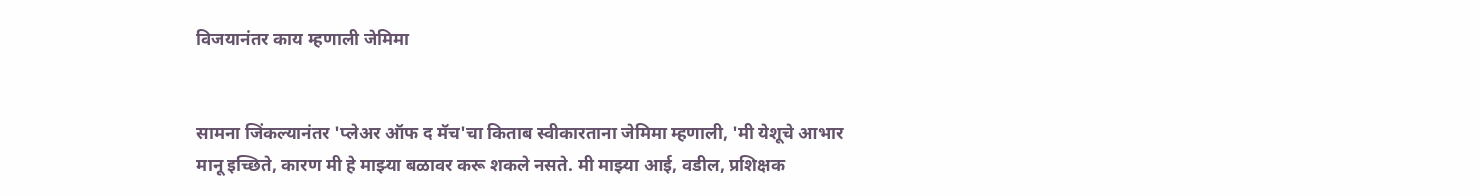विजयानंतर काय म्हणाली जेमिमा


सामना जिंकल्यानंतर 'प्लेअर ऑफ द मॅच'चा किताब स्वीकारताना जेमिमा म्हणाली, 'मी येशूचे आभार मानू इच्छिते, कारण मी हे माझ्या बळावर करू शकले नसते. मी माझ्या आई, वडील, प्रशिक्षक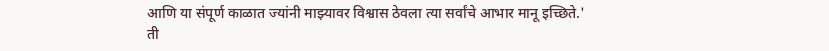आणि या संपूर्ण काळात ज्यांनी माझ्यावर विश्वास ठेवला त्या सर्वांचे आभार मानू इच्छिते.' ती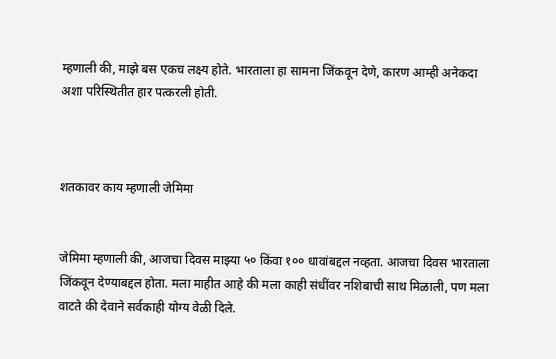म्हणाली की, माझे बस एकच लक्ष्य होते. भारताला हा सामना जिंकवून देणे, कारण आम्ही अनेकदा अशा परिस्थितीत हार पत्करली होती.



शतकावर काय म्हणाली जेमिमा


जेमिमा म्हणाली की, आजचा दिवस माझ्या ५० किंवा १०० धावांबद्दल नव्हता. आजचा दिवस भारताला जिंकवून देण्याबद्दल होता. मला माहीत आहे की मला काही संधींवर नशिबाची साथ मिळाली, पण मला वाटते की देवाने सर्वकाही योग्य वेळी दिले.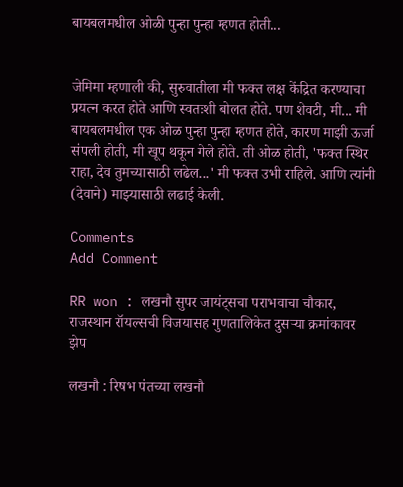बायबलमधील ओळी पुन्हा पुन्हा म्हणत होती...


जेमिमा म्हणाली की, सुरुवातीला मी फक्त लक्ष केंद्रित करण्याचा प्रयत्न करत होते आणि स्वतःशी बोलत होते. पण शेवटी, मी... मी बायबलमधील एक ओळ पुन्हा पुन्हा म्हणत होते, कारण माझी ऊर्जा संपली होती, मी खूप थकून गेले होते. ती ओळ होती, 'फक्त स्थिर राहा, देव तुमच्यासाठी लढेल...' मी फक्त उभी राहिले. आणि त्यांनी (देवाने) माझ्यासाठी लढाई केली.

Comments
Add Comment

RR won : लखनौ सुपर जायंट्सचा पराभवाचा चौकार, राजस्थान रॉयल्सची विजयासह गुणतालिकेत दुसऱ्या क्रमांकावर झेप

लखनौ : रिषभ पंतच्या लखनौ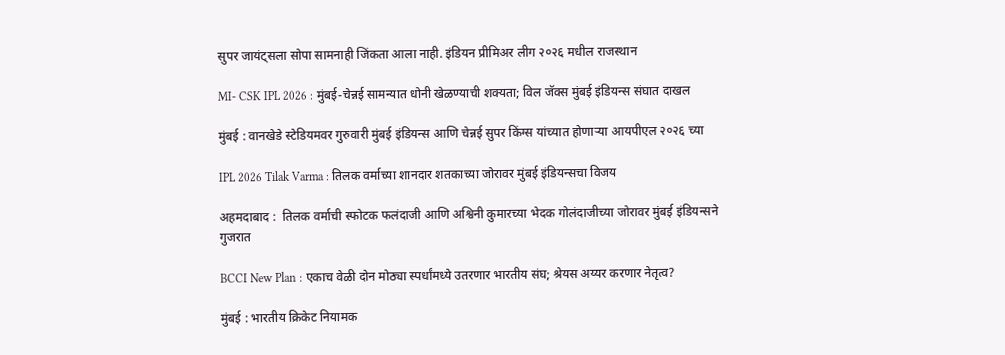सुपर जायंट्सला सोपा सामनाही जिंकता आला नाही. इंडियन प्रीमिअर लीग २०२६ मधील राजस्थान

MI- CSK IPL 2026 : मुंबई-चेन्नई सामन्यात धोनी खेळण्याची शक्यता; विल जॅक्स मुंबई इंडियन्स संघात दाखल

मुंबई : वानखेडे स्टेडियमवर गुरुवारी मुंबई इंडियन्स आणि चेन्नई सुपर किंग्स यांच्यात होणाऱ्या आयपीएल २०२६ च्या

IPL 2026 Tilak Varma : तिलक वर्माच्या शानदार शतकाच्या जोरावर मुंबई इंडियन्सचा विजय

अहमदाबाद :  तिलक वर्माची स्फोटक फलंदाजी आणि अश्विनी कुमारच्या भेदक गोलंदाजीच्या जोरावर मुंबई इंडियन्सने गुजरात

BCCI New Plan : एकाच वेळी दोन मोठ्या स्पर्धांमध्ये उतरणार भारतीय संघ; श्रेयस अय्यर करणार नेतृत्व?

मुंबई : भारतीय क्रिकेट नियामक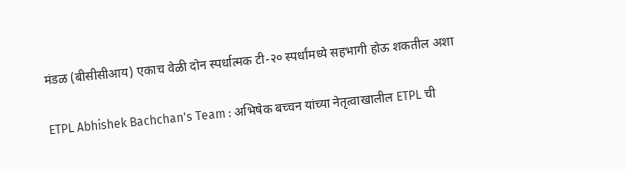मंडळ (बीसीसीआय) एकाच वेळी दोन स्पर्धात्मक टी-२० स्पर्धांमध्ये सहभागी होऊ शकतील अशा

ETPL Abhishek Bachchan's Team : अभिषेक बच्चन यांच्या नेतृत्वाखालील ETPL ची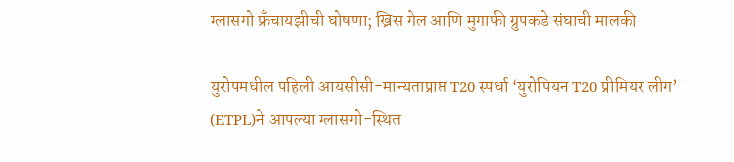ग्लासगो फ्रँचायझीची घोषणा; ख्रिस गेल आणि मुगाफी ग्रुपकडे संघाची मालकी

युरोपमधील पहिली आयसीसी-मान्यताप्राप्त T20 स्पर्धा ‘युरोपियन T20 प्रीमियर लीग’ (ETPL)ने आपल्या ग्लासगो-स्थित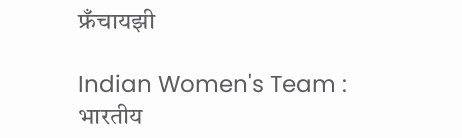फ्रँचायझी

Indian Women's Team : भारतीय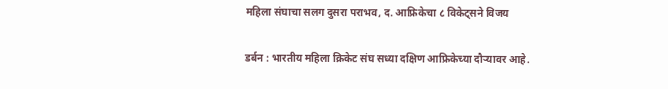महिला संघाचा सलग दुसरा पराभव, द. आफ्रिकेचा ८ विकेट्सने विजय

डर्बन : भारतीय महिला क्रिकेट संघ सध्या दक्षिण आफ्रिकेच्या दौऱ्यावर आहे.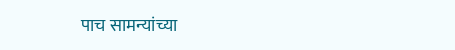पाच सामन्यांच्या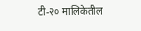टी-२० मालिकेतील